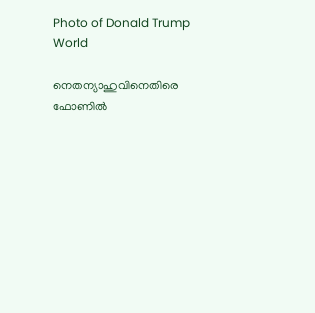Photo of Donald Trump
World

നെതന്യാഹുവിനെതിരെ ഫോണിൽ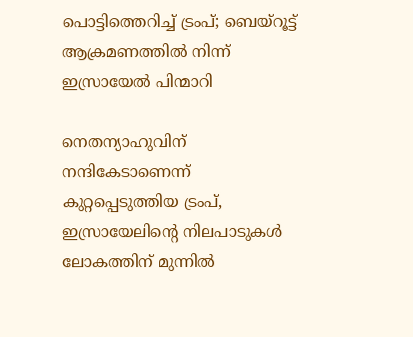പൊട്ടിത്തെറിച്ച് ട്രംപ്; ബെയ്റൂട്ട് ആക്രമണത്തിൽ നിന്ന് ഇസ്രായേൽ പിന്മാറി

നെതന്യാഹുവിന് നന്ദികേടാണെന്ന് കുറ്റപ്പെടുത്തിയ ട്രംപ്, ഇസ്രായേലിന്റെ നിലപാടുകൾ ലോകത്തിന് മുന്നിൽ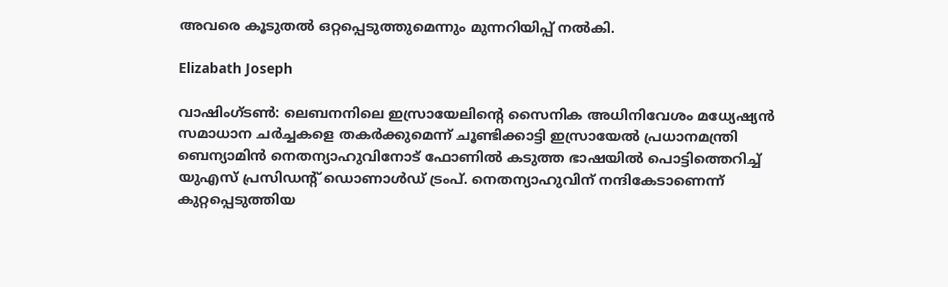അവരെ കൂടുതൽ ഒറ്റപ്പെടുത്തുമെന്നും മുന്നറിയിപ്പ് നൽകി.

Elizabath Joseph

വാഷിംഗ്ടൺ: ലെബനനിലെ ഇസ്രായേലിന്റെ സൈനിക അധിനിവേശം മധ്യേഷ്യൻ സമാധാന ചർച്ചകളെ തകർക്കുമെന്ന് ചൂണ്ടിക്കാട്ടി ഇസ്രായേൽ പ്രധാനമന്ത്രി ബെന്യാമിൻ നെതന്യാഹുവിനോട് ഫോണിൽ കടുത്ത ഭാഷയിൽ പൊട്ടിത്തെറിച്ച് യുഎസ് പ്രസിഡന്റ് ഡൊണാൾഡ് ട്രംപ്. നെതന്യാഹുവിന് നന്ദികേടാണെന്ന് കുറ്റപ്പെടുത്തിയ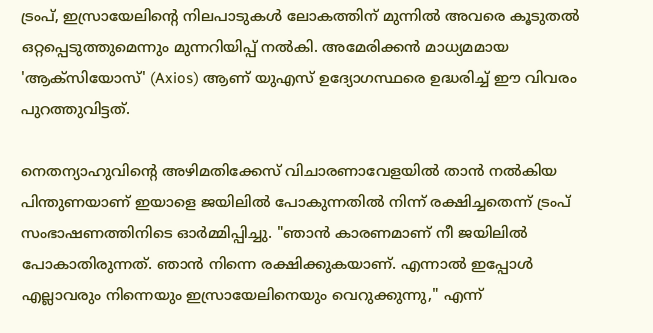ട്രംപ്, ഇസ്രായേലിന്റെ നിലപാടുകൾ ലോകത്തിന് മുന്നിൽ അവരെ കൂടുതൽ ഒറ്റപ്പെടുത്തുമെന്നും മുന്നറിയിപ്പ് നൽകി. അമേരിക്കൻ മാധ്യമമായ 'ആക്സിയോസ്' (Axios) ആണ് യുഎസ് ഉദ്യോഗസ്ഥരെ ഉദ്ധരിച്ച് ഈ വിവരം പുറത്തുവിട്ടത്.

നെതന്യാഹുവിന്റെ അഴിമതിക്കേസ് വിചാരണാവേളയിൽ താൻ നൽകിയ പിന്തുണയാണ് ഇയാളെ ജയിലിൽ പോകുന്നതിൽ നിന്ന് രക്ഷിച്ചതെന്ന് ട്രംപ് സംഭാഷണത്തിനിടെ ഓർമ്മിപ്പിച്ചു. "ഞാൻ കാരണമാണ് നീ ജയിലിൽ പോകാതിരുന്നത്. ഞാൻ നിന്നെ രക്ഷിക്കുകയാണ്. എന്നാൽ ഇപ്പോൾ എല്ലാവരും നിന്നെയും ഇസ്രായേലിനെയും വെറുക്കുന്നു," എന്ന്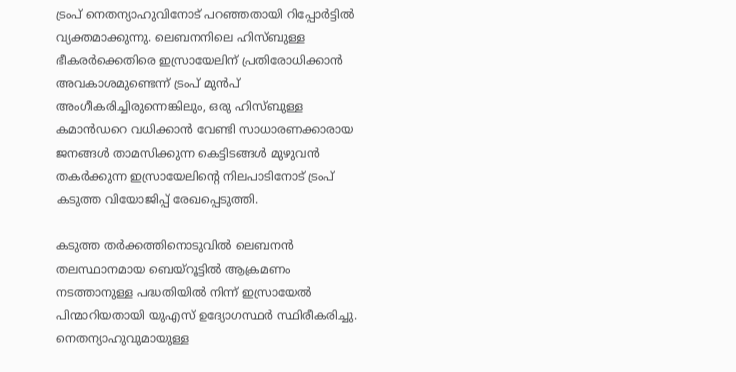ട്രംപ് നെതന്യാഹുവിനോട് പറഞ്ഞതായി റിപ്പോർട്ടിൽ വ്യക്തമാക്കുന്നു. ലെബനനിലെ ഹിസ്ബുള്ള ഭീകരർക്കെതിരെ ഇസ്രായേലിന് പ്രതിരോധിക്കാൻ അവകാശമുണ്ടെന്ന് ട്രംപ് മുൻപ് അംഗീകരിച്ചിരുന്നെങ്കിലും, ഒരു ഹിസ്ബുള്ള കമാൻഡറെ വധിക്കാൻ വേണ്ടി സാധാരണക്കാരായ ജനങ്ങൾ താമസിക്കുന്ന കെട്ടിടങ്ങൾ മുഴുവൻ തകർക്കുന്ന ഇസ്രായേലിന്റെ നിലപാടിനോട് ട്രംപ് കടുത്ത വിയോജിപ്പ് രേഖപ്പെടുത്തി.

കടുത്ത തർക്കത്തിനൊടുവിൽ ലെബനൻ തലസ്ഥാനമായ ബെയ്റൂട്ടിൽ ആക്രമണം നടത്താനുള്ള പദ്ധതിയിൽ നിന്ന് ഇസ്രായേൽ പിന്മാറിയതായി യുഎസ് ഉദ്യോഗസ്ഥർ സ്ഥിരീകരിച്ചു. നെതന്യാഹുവുമായുള്ള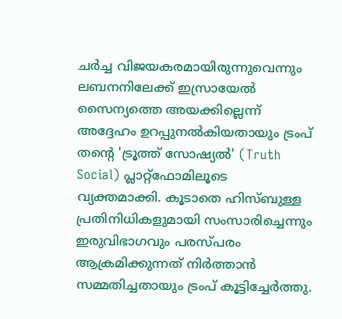ചർച്ച വിജയകരമായിരുന്നുവെന്നും ലബനനിലേക്ക് ഇസ്രായേൽ സൈന്യത്തെ അയക്കില്ലെന്ന് അദ്ദേഹം ഉറപ്പുനൽകിയതായും ട്രംപ് തന്റെ 'ട്രൂത്ത് സോഷ്യൽ' (Truth Social) പ്ലാറ്റ്‌ഫോമിലൂടെ വ്യക്തമാക്കി. കൂടാതെ ഹിസ്ബുള്ള പ്രതിനിധികളുമായി സംസാരിച്ചെന്നും ഇരുവിഭാഗവും പരസ്പരം ആക്രമിക്കുന്നത് നിർത്താൻ സമ്മതിച്ചതായും ട്രംപ് കൂട്ടിച്ചേർത്തു.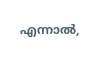എന്നാൽ,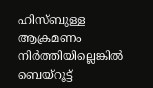ഹിസ്ബുള്ള ആക്രമണം നിർത്തിയില്ലെങ്കിൽ ബെയ്റൂട്ട്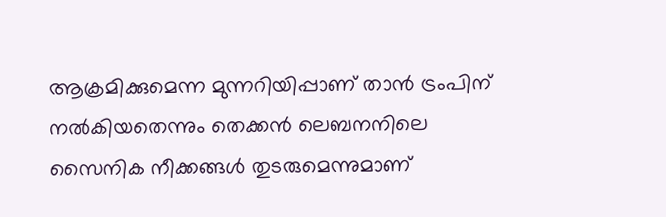ആക്രമിക്കുമെന്ന മുന്നറിയിപ്പാണ് താൻ ട്രംപിന് നൽകിയതെന്നും തെക്കൻ ലെബനനിലെ സൈനിക നീക്കങ്ങൾ തുടരുമെന്നുമാണ്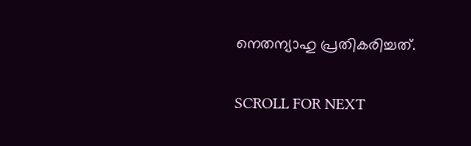നെതന്യാഹു പ്രതികരിച്ചത്.

SCROLL FOR NEXT